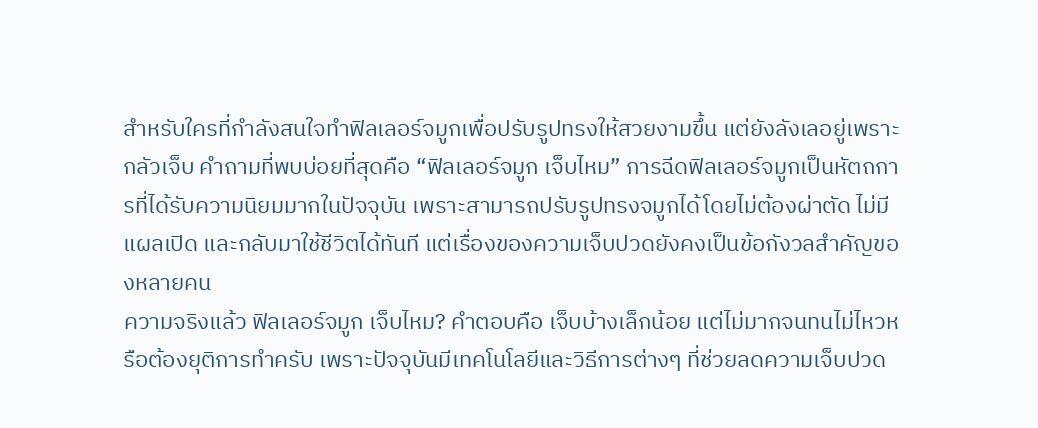สำหรับใครที่กำลังสนใจทำฟิลเลอร์จมูกเพื่อปรับรูปทรงให้สวยงามขึ้น แต่ยังลังเลอยู่เพราะกลัวเจ็บ คำถามที่พบบ่อยที่สุดคือ “ฟิลเลอร์จมูก เจ็บไหม” การฉีดฟิลเลอร์จมูกเป็นหัตถการที่ได้รับความนิยมมากในปัจจุบัน เพราะสามารถปรับรูปทรงจมูกได้โดยไม่ต้องผ่าตัด ไม่มีแผลเปิด และกลับมาใช้ชีวิตได้ทันที แต่เรื่องของความเจ็บปวดยังคงเป็นข้อกังวลสำคัญของหลายคน
ความจริงแล้ว ฟิลเลอร์จมูก เจ็บไหม? คำตอบคือ เจ็บบ้างเล็กน้อย แต่ไม่มากจนทนไม่ไหวหรือต้องยุติการทำครับ เพราะปัจจุบันมีเทคโนโลยีและวิธีการต่างๆ ที่ช่วยลดความเจ็บปวด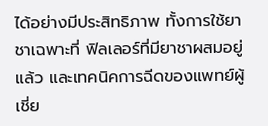ได้อย่างมีประสิทธิภาพ ทั้งการใช้ยาชาเฉพาะที่ ฟิลเลอร์ที่มียาชาผสมอยู่แล้ว และเทคนิคการฉีดของแพทย์ผู้เชี่ย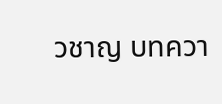วชาญ บทควา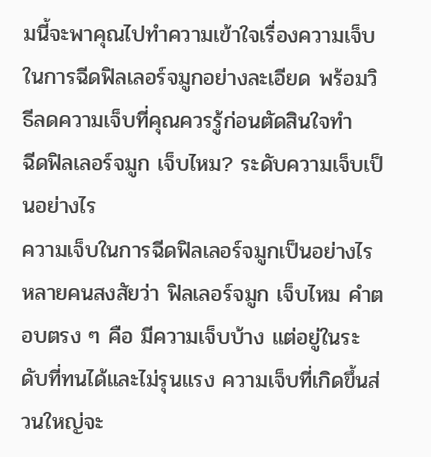มนี้จะพาคุณไปทำความเข้าใจเรื่องความเจ็บในการฉีดฟิลเลอร์จมูกอย่างละเอียด พร้อมวิธีลดความเจ็บที่คุณควรรู้ก่อนตัดสินใจทำ
ฉีดฟิลเลอร์จมูก เจ็บไหม? ระดับความเจ็บเป็นอย่างไร
ความเจ็บในการฉีดฟิลเลอร์จมูกเป็นอย่างไร
หลายคนสงสัยว่า ฟิลเลอร์จมูก เจ็บไหม คำตอบตรง ๆ คือ มีความเจ็บบ้าง แต่อยู่ในระดับที่ทนได้และไม่รุนแรง ความเจ็บที่เกิดขึ้นส่วนใหญ่จะ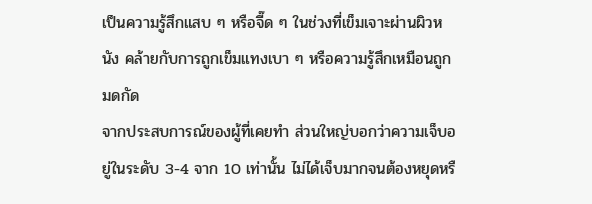เป็นความรู้สึกแสบ ๆ หรือจี๊ด ๆ ในช่วงที่เข็มเจาะผ่านผิวหนัง คล้ายกับการถูกเข็มแทงเบา ๆ หรือความรู้สึกเหมือนถูกมดกัด
จากประสบการณ์ของผู้ที่เคยทำ ส่วนใหญ่บอกว่าความเจ็บอยู่ในระดับ 3-4 จาก 10 เท่านั้น ไม่ได้เจ็บมากจนต้องหยุดหรื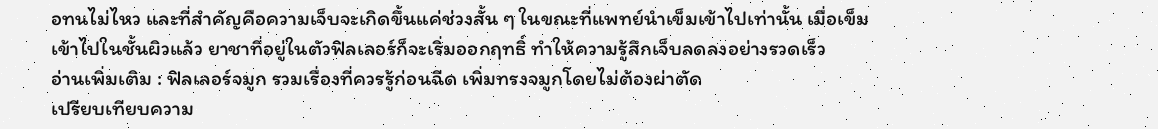อทนไม่ไหว และที่สำคัญคือความเจ็บจะเกิดขึ้นแค่ช่วงสั้น ๆ ในขณะที่แพทย์นำเข็มเข้าไปเท่านั้น เมื่อเข็มเข้าไปในชั้นผิวแล้ว ยาชาที่อยู่ในตัวฟิลเลอร์ก็จะเริ่มออกฤทธิ์ ทำให้ความรู้สึกเจ็บลดลงอย่างรวดเร็ว
อ่านเพิ่มเติม : ฟิลเลอร์จมูก รวมเรื่องที่ควรรู้ก่อนฉีด เพิ่มทรงจมูกโดยไม่ต้องผ่าตัด
เปรียบเทียบความ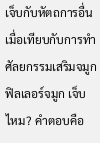เจ็บกับหัตถการอื่น
เมื่อเทียบกับการทำศัลยกรรมเสริมจมูก ฟิลเลอร์จมูก เจ็บไหม? คำตอบคือ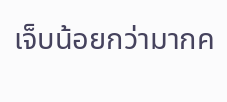เจ็บน้อยกว่ามากค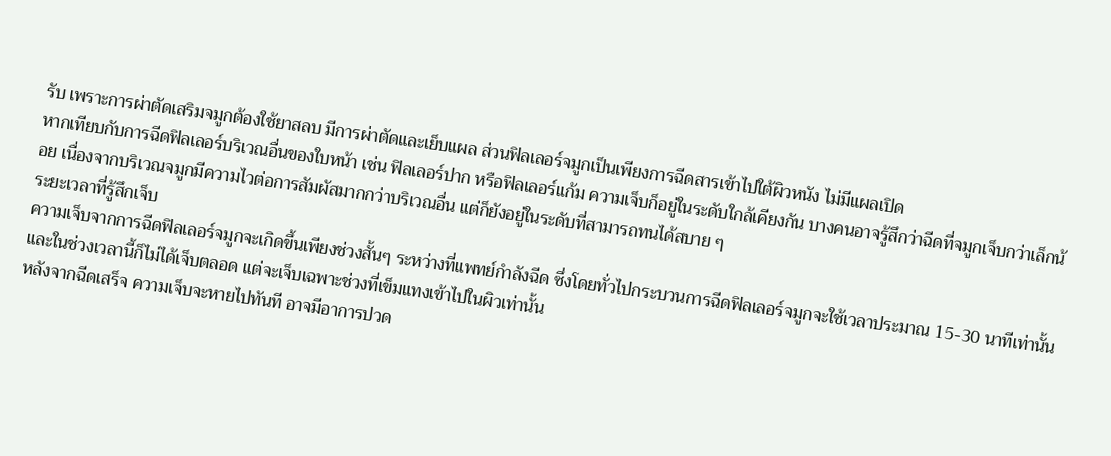รับ เพราะการผ่าตัดเสริมจมูกต้องใช้ยาสลบ มีการผ่าตัดและเย็บแผล ส่วนฟิลเลอร์จมูกเป็นเพียงการฉีดสารเข้าไปใต้ผิวหนัง ไม่มีแผลเปิด
หากเทียบกับการฉีดฟิลเลอร์บริเวณอื่นของใบหน้า เช่น ฟิลเลอร์ปาก หรือฟิลเลอร์แก้ม ความเจ็บก็อยู่ในระดับใกล้เคียงกัน บางคนอาจรู้สึกว่าฉีดที่จมูกเจ็บกว่าเล็กน้อย เนื่องจากบริเวณจมูกมีความไวต่อการสัมผัสมากกว่าบริเวณอื่น แต่ก็ยังอยู่ในระดับที่สามารถทนได้สบาย ๆ
ระยะเวลาที่รู้สึกเจ็บ
ความเจ็บจากการฉีดฟิลเลอร์จมูกจะเกิดขึ้นเพียงช่วงสั้นๆ ระหว่างที่แพทย์กำลังฉีด ซึ่งโดยทั่วไปกระบวนการฉีดฟิลเลอร์จมูกจะใช้เวลาประมาณ 15-30 นาทีเท่านั้น และในช่วงเวลานี้ก็ไม่ได้เจ็บตลอด แต่จะเจ็บเฉพาะช่วงที่เข็มแทงเข้าไปในผิวเท่านั้น
หลังจากฉีดเสร็จ ความเจ็บจะหายไปทันที อาจมีอาการปวด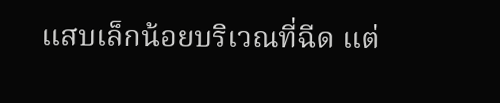แสบเล็กน้อยบริเวณที่ฉีด แต่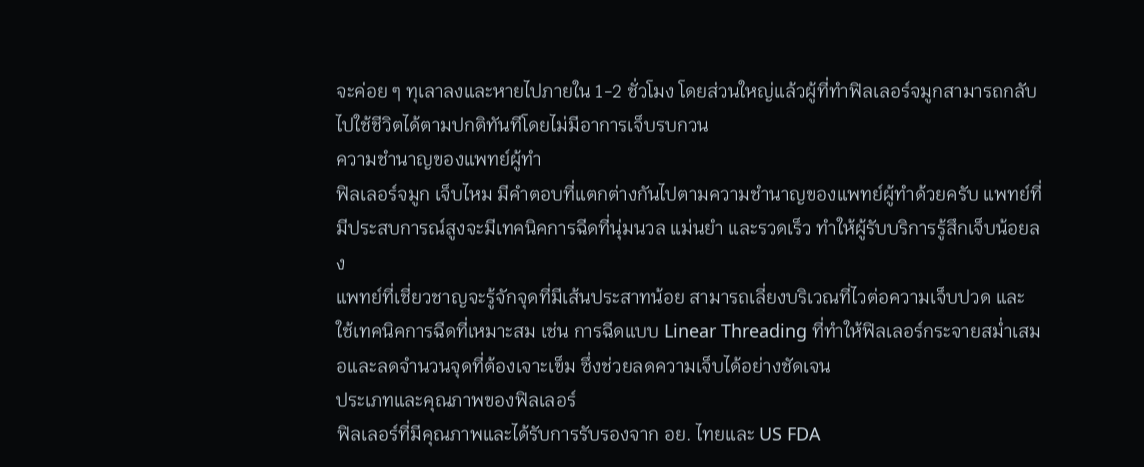จะค่อย ๆ ทุเลาลงและหายไปภายใน 1-2 ชั่วโมง โดยส่วนใหญ่แล้วผู้ที่ทำฟิลเลอร์จมูกสามารถกลับไปใช้ชีวิตได้ตามปกติทันทีโดยไม่มีอาการเจ็บรบกวน
ความชำนาญของแพทย์ผู้ทำ
ฟิลเลอร์จมูก เจ็บไหม มีคำตอบที่แตกต่างกันไปตามความชำนาญของแพทย์ผู้ทำด้วยครับ แพทย์ที่มีประสบการณ์สูงจะมีเทคนิคการฉีดที่นุ่มนวล แม่นยำ และรวดเร็ว ทำให้ผู้รับบริการรู้สึกเจ็บน้อยลง
แพทย์ที่เชี่ยวชาญจะรู้จักจุดที่มีเส้นประสาทน้อย สามารถเลี่ยงบริเวณที่ไวต่อความเจ็บปวด และใช้เทคนิคการฉีดที่เหมาะสม เช่น การฉีดแบบ Linear Threading ที่ทำให้ฟิลเลอร์กระจายสม่ำเสมอและลดจำนวนจุดที่ต้องเจาะเข็ม ซึ่งช่วยลดความเจ็บได้อย่างชัดเจน
ประเภทและคุณภาพของฟิลเลอร์
ฟิลเลอร์ที่มีคุณภาพและได้รับการรับรองจาก อย. ไทยและ US FDA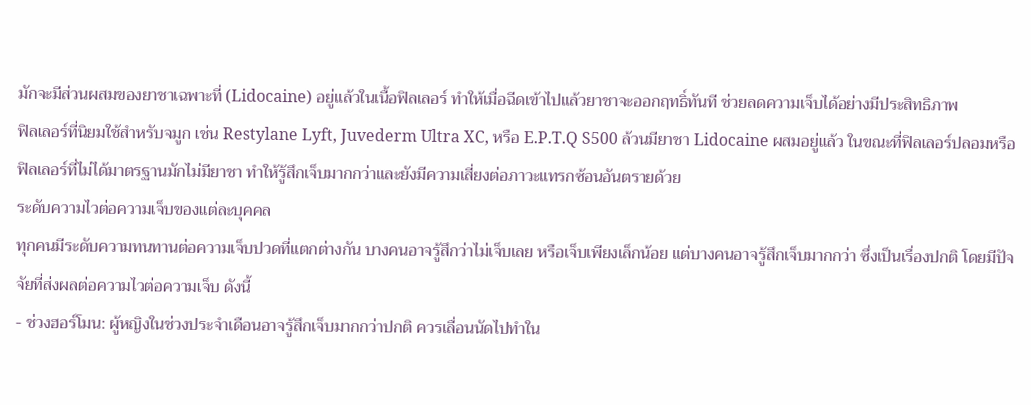มักจะมีส่วนผสมของยาชาเฉพาะที่ (Lidocaine) อยู่แล้วในเนื้อฟิลเลอร์ ทำให้เมื่อฉีดเข้าไปแล้วยาชาจะออกฤทธิ์ทันที ช่วยลดความเจ็บได้อย่างมีประสิทธิภาพ
ฟิลเลอร์ที่นิยมใช้สำหรับจมูก เช่น Restylane Lyft, Juvederm Ultra XC, หรือ E.P.T.Q S500 ล้วนมียาชา Lidocaine ผสมอยู่แล้ว ในขณะที่ฟิลเลอร์ปลอมหรือฟิลเลอร์ที่ไม่ได้มาตรฐานมักไม่มียาชา ทำให้รู้สึกเจ็บมากกว่าและยังมีความเสี่ยงต่อภาวะแทรกซ้อนอันตรายด้วย
ระดับความไวต่อความเจ็บของแต่ละบุคคล
ทุกคนมีระดับความทนทานต่อความเจ็บปวดที่แตกต่างกัน บางคนอาจรู้สึกว่าไม่เจ็บเลย หรือเจ็บเพียงเล็กน้อย แต่บางคนอาจรู้สึกเจ็บมากกว่า ซึ่งเป็นเรื่องปกติ โดยมีปัจจัยที่ส่งผลต่อความไวต่อความเจ็บ ดังนี้
- ช่วงฮอร์โมน: ผู้หญิงในช่วงประจำเดือนอาจรู้สึกเจ็บมากกว่าปกติ ควรเลื่อนนัดไปทำใน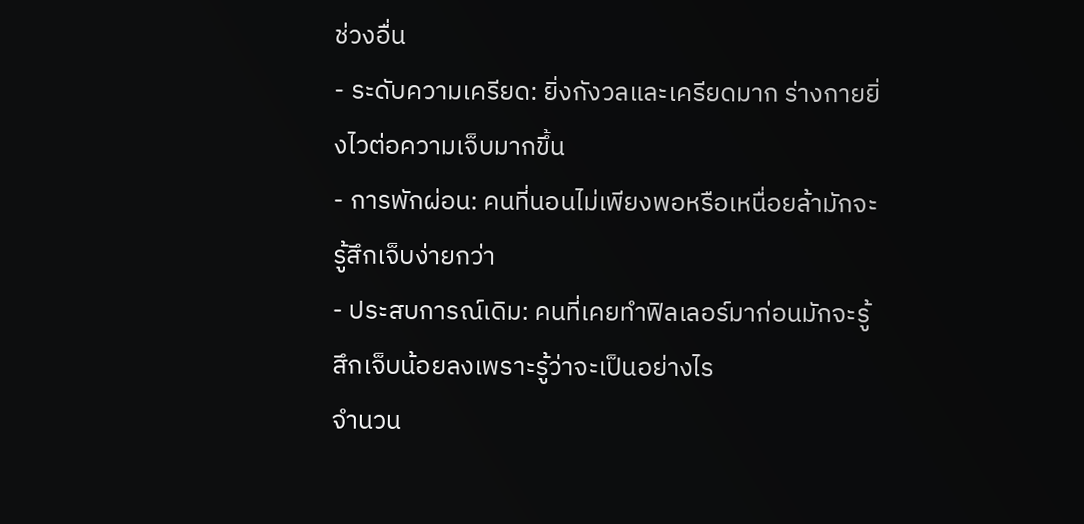ช่วงอื่น
- ระดับความเครียด: ยิ่งกังวลและเครียดมาก ร่างกายยิ่งไวต่อความเจ็บมากขึ้น
- การพักผ่อน: คนที่นอนไม่เพียงพอหรือเหนื่อยล้ามักจะรู้สึกเจ็บง่ายกว่า
- ประสบการณ์เดิม: คนที่เคยทำฟิลเลอร์มาก่อนมักจะรู้สึกเจ็บน้อยลงเพราะรู้ว่าจะเป็นอย่างไร
จำนวน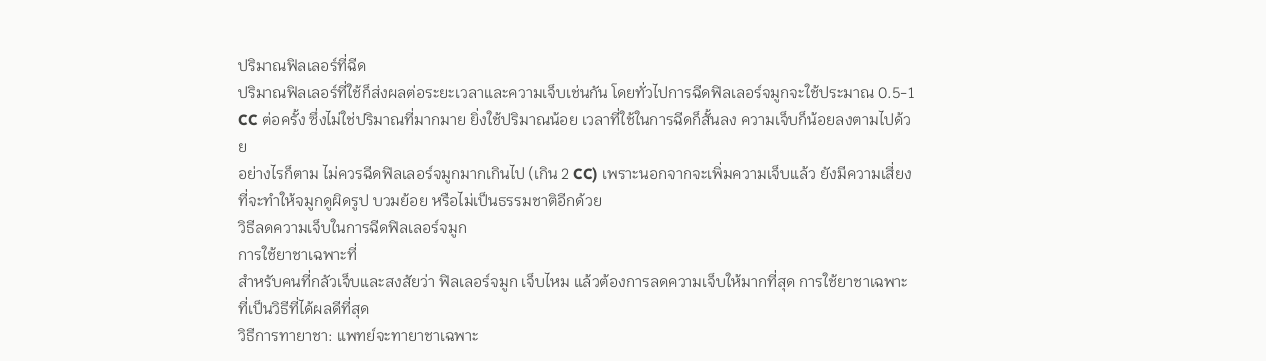ปริมาณฟิลเลอร์ที่ฉีด
ปริมาณฟิลเลอร์ที่ใช้ก็ส่งผลต่อระยะเวลาและความเจ็บเช่นกัน โดยทั่วไปการฉีดฟิลเลอร์จมูกจะใช้ประมาณ 0.5-1 CC ต่อครั้ง ซึ่งไม่ใช่ปริมาณที่มากมาย ยิ่งใช้ปริมาณน้อย เวลาที่ใช้ในการฉีดก็สั้นลง ความเจ็บก็น้อยลงตามไปด้วย
อย่างไรก็ตาม ไม่ควรฉีดฟิลเลอร์จมูกมากเกินไป (เกิน 2 CC) เพราะนอกจากจะเพิ่มความเจ็บแล้ว ยังมีความเสี่ยงที่จะทำให้จมูกดูผิดรูป บวมย้อย หรือไม่เป็นธรรมชาติอีกด้วย
วิธีลดความเจ็บในการฉีดฟิลเลอร์จมูก
การใช้ยาชาเฉพาะที่
สำหรับคนที่กลัวเจ็บและสงสัยว่า ฟิลเลอร์จมูก เจ็บไหม แล้วต้องการลดความเจ็บให้มากที่สุด การใช้ยาชาเฉพาะที่เป็นวิธีที่ได้ผลดีที่สุด
วิธีการทายาชา: แพทย์จะทายาชาเฉพาะ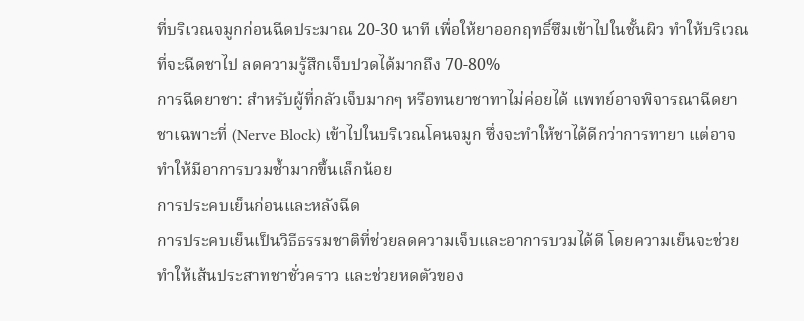ที่บริเวณจมูกก่อนฉีดประมาณ 20-30 นาที เพื่อให้ยาออกฤทธิ์ซึมเข้าไปในชั้นผิว ทำให้บริเวณที่จะฉีดชาไป ลดความรู้สึกเจ็บปวดได้มากถึง 70-80%
การฉีดยาชา: สำหรับผู้ที่กลัวเจ็บมากๆ หรือทนยาชาทาไม่ค่อยได้ แพทย์อาจพิจารณาฉีดยาชาเฉพาะที่ (Nerve Block) เข้าไปในบริเวณโคนจมูก ซึ่งจะทำให้ชาได้ดีกว่าการทายา แต่อาจทำให้มีอาการบวมช้ำมากขึ้นเล็กน้อย
การประคบเย็นก่อนและหลังฉีด
การประคบเย็นเป็นวิธีธรรมชาติที่ช่วยลดความเจ็บและอาการบวมได้ดี โดยความเย็นจะช่วยทำให้เส้นประสาทชาชั่วคราว และช่วยหดตัวของ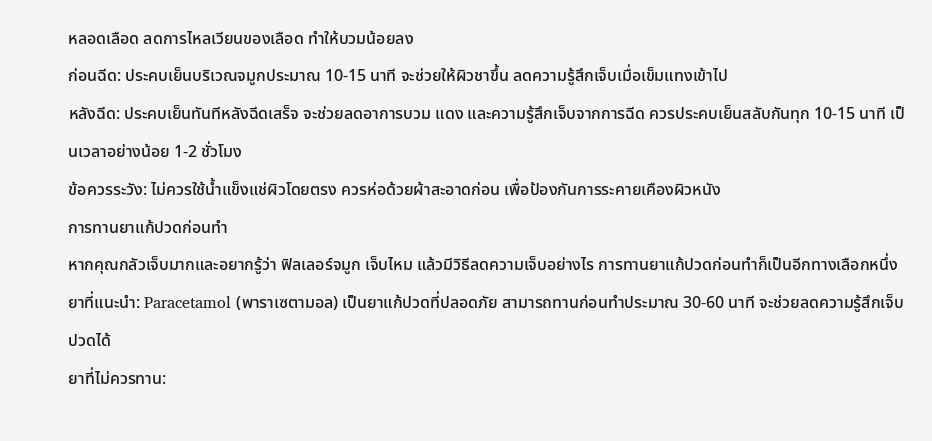หลอดเลือด ลดการไหลเวียนของเลือด ทำให้บวมน้อยลง
ก่อนฉีด: ประคบเย็นบริเวณจมูกประมาณ 10-15 นาที จะช่วยให้ผิวชาขึ้น ลดความรู้สึกเจ็บเมื่อเข็มแทงเข้าไป
หลังฉีด: ประคบเย็นทันทีหลังฉีดเสร็จ จะช่วยลดอาการบวม แดง และความรู้สึกเจ็บจากการฉีด ควรประคบเย็นสลับกันทุก 10-15 นาที เป็นเวลาอย่างน้อย 1-2 ชั่วโมง
ข้อควรระวัง: ไม่ควรใช้น้ำแข็งแช่ผิวโดยตรง ควรห่อด้วยผ้าสะอาดก่อน เพื่อป้องกันการระคายเคืองผิวหนัง
การทานยาแก้ปวดก่อนทำ
หากคุณกลัวเจ็บมากและอยากรู้ว่า ฟิลเลอร์จมูก เจ็บไหม แล้วมีวิธีลดความเจ็บอย่างไร การทานยาแก้ปวดก่อนทำก็เป็นอีกทางเลือกหนึ่ง
ยาที่แนะนำ: Paracetamol (พาราเซตามอล) เป็นยาแก้ปวดที่ปลอดภัย สามารถทานก่อนทำประมาณ 30-60 นาที จะช่วยลดความรู้สึกเจ็บปวดได้
ยาที่ไม่ควรทาน: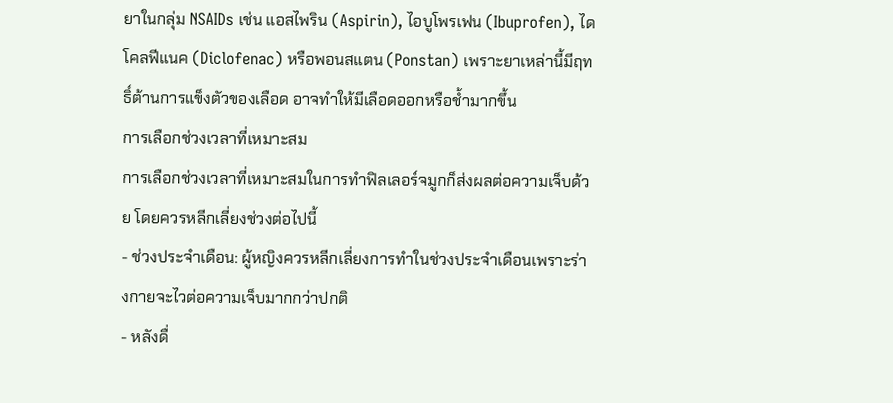ยาในกลุ่ม NSAIDs เช่น แอสไพริน (Aspirin), ไอบูโพรเฟน (Ibuprofen), ไดโคลฟีแนค (Diclofenac) หรือพอนสแตน (Ponstan) เพราะยาเหล่านี้มีฤทธิ์ต้านการแข็งตัวของเลือด อาจทำให้มีเลือดออกหรือช้ำมากขึ้น
การเลือกช่วงเวลาที่เหมาะสม
การเลือกช่วงเวลาที่เหมาะสมในการทำฟิลเลอร์จมูกก็ส่งผลต่อความเจ็บด้วย โดยควรหลีกเลี่ยงช่วงต่อไปนี้
- ช่วงประจำเดือน: ผู้หญิงควรหลีกเลี่ยงการทำในช่วงประจำเดือนเพราะร่างกายจะไวต่อความเจ็บมากกว่าปกติ
- หลังดื่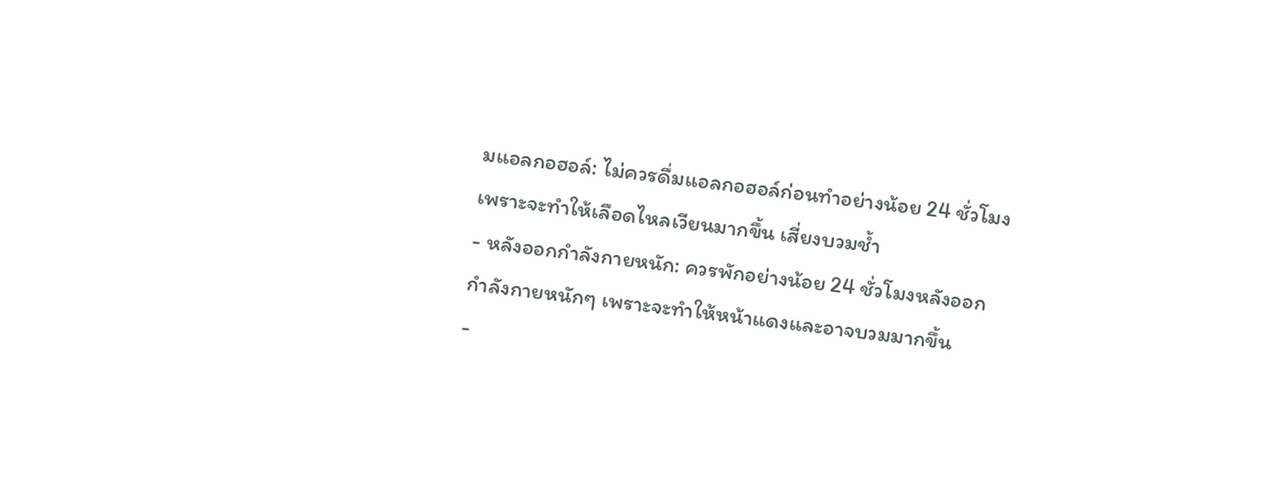มแอลกอฮอล์: ไม่ควรดื่มแอลกอฮอล์ก่อนทำอย่างน้อย 24 ชั่วโมง เพราะจะทำให้เลือดไหลเวียนมากขึ้น เสี่ยงบวมช้ำ
- หลังออกกำลังกายหนัก: ควรพักอย่างน้อย 24 ชั่วโมงหลังออกกำลังกายหนักๆ เพราะจะทำให้หน้าแดงและอาจบวมมากขึ้น
-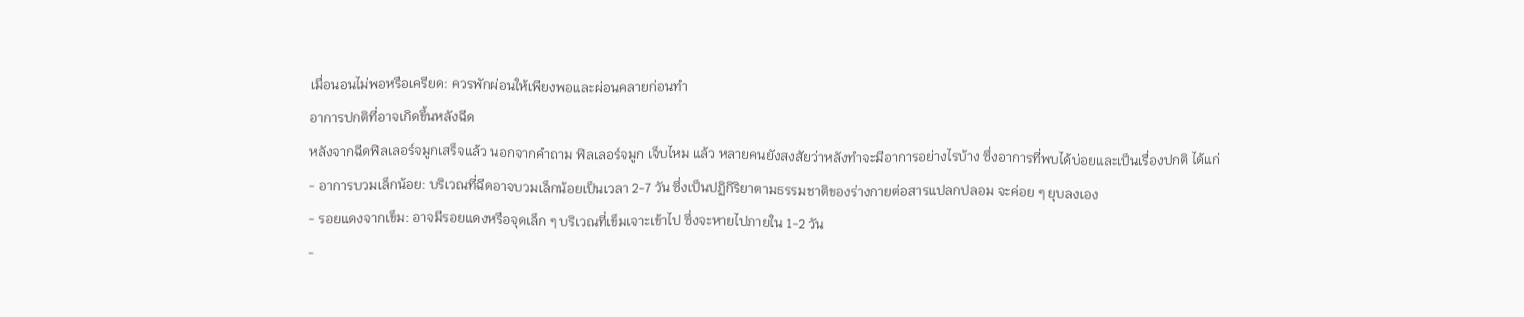เมื่อนอนไม่พอหรือเครียด: ควรพักผ่อนให้เพียงพอและผ่อนคลายก่อนทำ
อาการปกติที่อาจเกิดขึ้นหลังฉีด
หลังจากฉีดฟิลเลอร์จมูกเสร็จแล้ว นอกจากคำถาม ฟิลเลอร์จมูก เจ็บไหม แล้ว หลายคนยังสงสัยว่าหลังทำจะมีอาการอย่างไรบ้าง ซึ่งอาการที่พบได้บ่อยและเป็นเรื่องปกติ ได้แก่
- อาการบวมเล็กน้อย: บริเวณที่ฉีดอาจบวมเล็กน้อยเป็นเวลา 2-7 วัน ซึ่งเป็นปฏิกิริยาตามธรรมชาติของร่างกายต่อสารแปลกปลอม จะค่อย ๆ ยุบลงเอง
- รอยแดงจากเข็ม: อาจมีรอยแดงหรือจุดเล็ก ๆ บริเวณที่เข็มเจาะเข้าไป ซึ่งจะหายไปภายใน 1-2 วัน
-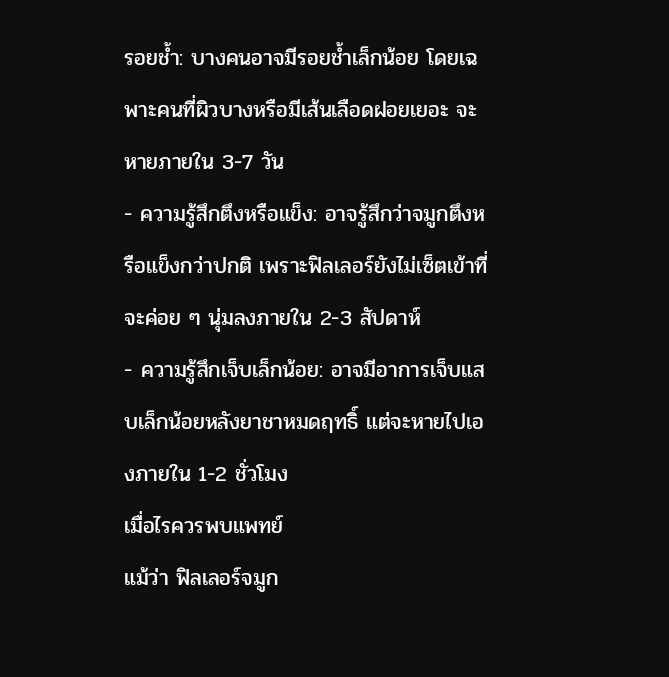รอยช้ำ: บางคนอาจมีรอยช้ำเล็กน้อย โดยเฉพาะคนที่ผิวบางหรือมีเส้นเลือดฝอยเยอะ จะหายภายใน 3-7 วัน
- ความรู้สึกตึงหรือแข็ง: อาจรู้สึกว่าจมูกตึงหรือแข็งกว่าปกติ เพราะฟิลเลอร์ยังไม่เซ็ตเข้าที่ จะค่อย ๆ นุ่มลงภายใน 2-3 สัปดาห์
- ความรู้สึกเจ็บเล็กน้อย: อาจมีอาการเจ็บแสบเล็กน้อยหลังยาชาหมดฤทธิ์ แต่จะหายไปเองภายใน 1-2 ชั่วโมง
เมื่อไรควรพบแพทย์
แม้ว่า ฟิลเลอร์จมูก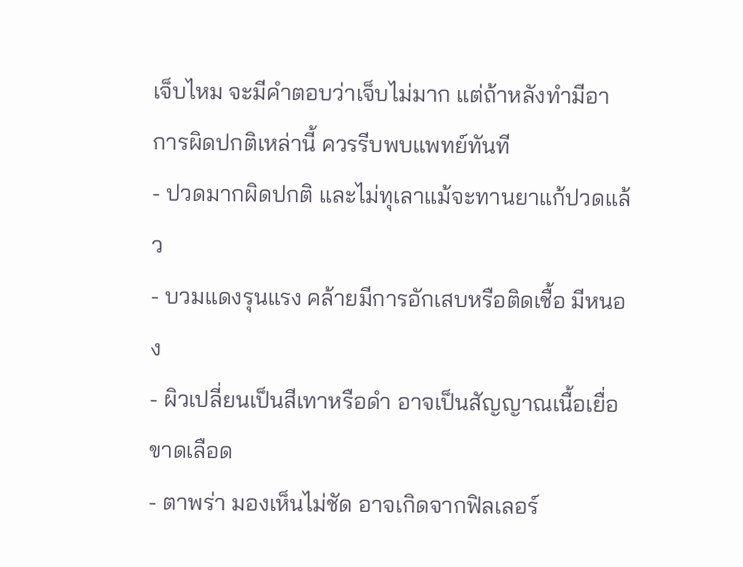เจ็บไหม จะมีคำตอบว่าเจ็บไม่มาก แต่ถ้าหลังทำมีอาการผิดปกติเหล่านี้ ควรรีบพบแพทย์ทันที
- ปวดมากผิดปกติ และไม่ทุเลาแม้จะทานยาแก้ปวดแล้ว
- บวมแดงรุนแรง คล้ายมีการอักเสบหรือติดเชื้อ มีหนอง
- ผิวเปลี่ยนเป็นสีเทาหรือดำ อาจเป็นสัญญาณเนื้อเยื่อขาดเลือด
- ตาพร่า มองเห็นไม่ชัด อาจเกิดจากฟิลเลอร์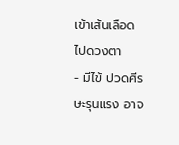เข้าเส้นเลือดไปดวงตา
- มีไข้ ปวดศีรษะรุนแรง อาจ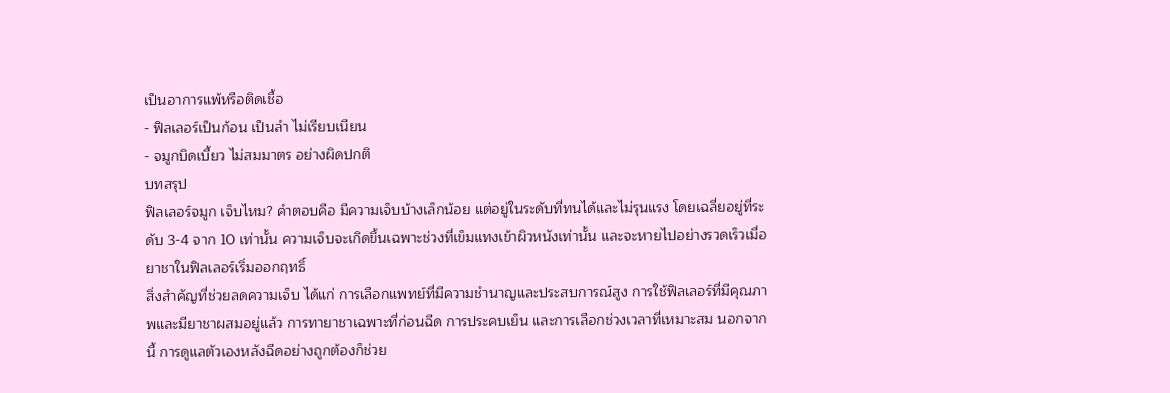เป็นอาการแพ้หรือติดเชื้อ
- ฟิลเลอร์เป็นก้อน เป็นลำ ไม่เรียบเนียน
- จมูกบิดเบี้ยว ไม่สมมาตร อย่างผิดปกติ
บทสรุป
ฟิลเลอร์จมูก เจ็บไหม? คำตอบคือ มีความเจ็บบ้างเล็กน้อย แต่อยู่ในระดับที่ทนได้และไม่รุนแรง โดยเฉลี่ยอยู่ที่ระดับ 3-4 จาก 10 เท่านั้น ความเจ็บจะเกิดขึ้นเฉพาะช่วงที่เข็มแทงเข้าผิวหนังเท่านั้น และจะหายไปอย่างรวดเร็วเมื่อยาชาในฟิลเลอร์เริ่มออกฤทธิ์
สิ่งสำคัญที่ช่วยลดความเจ็บ ได้แก่ การเลือกแพทย์ที่มีความชำนาญและประสบการณ์สูง การใช้ฟิลเลอร์ที่มีคุณภาพและมียาชาผสมอยู่แล้ว การทายาชาเฉพาะที่ก่อนฉีด การประคบเย็น และการเลือกช่วงเวลาที่เหมาะสม นอกจากนี้ การดูแลตัวเองหลังฉีดอย่างถูกต้องก็ช่วย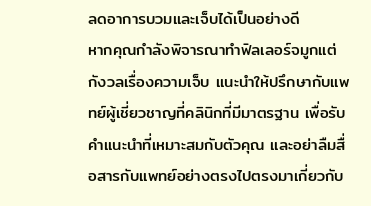ลดอาการบวมและเจ็บได้เป็นอย่างดี
หากคุณกำลังพิจารณาทำฟิลเลอร์จมูกแต่กังวลเรื่องความเจ็บ แนะนำให้ปรึกษากับแพทย์ผู้เชี่ยวชาญที่คลินิกที่มีมาตรฐาน เพื่อรับคำแนะนำที่เหมาะสมกับตัวคุณ และอย่าลืมสื่อสารกับแพทย์อย่างตรงไปตรงมาเกี่ยวกับ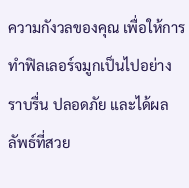ความกังวลของคุณ เพื่อให้การทำฟิลเลอร์จมูกเป็นไปอย่างราบรื่น ปลอดภัย และได้ผลลัพธ์ที่สวย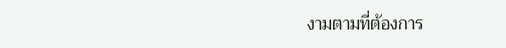งามตามที่ต้องการ